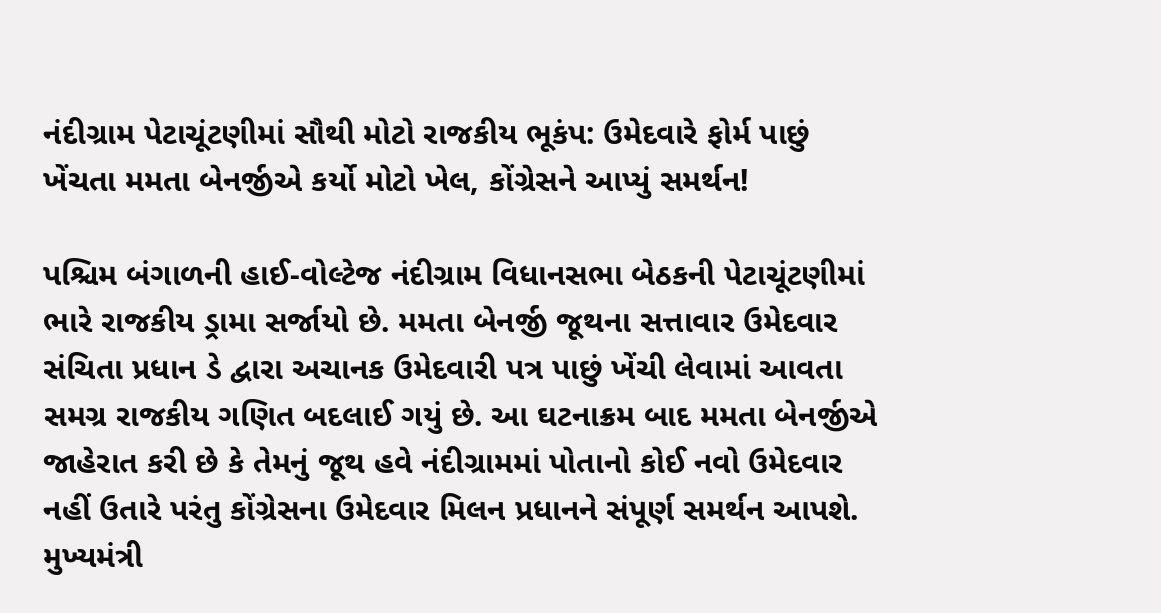નંદીગ્રામ પેટાચૂંટણીમાં સૌથી મોટો રાજકીય ભૂકંપ: ઉમેદવારે ફોર્મ પાછું ખેંચતા મમતા બેનર્જીએ કર્યો મોટો ખેલ, કોંગ્રેસને આપ્યું સમર્થન!

પશ્ચિમ બંગાળની હાઈ-વોલ્ટેજ નંદીગ્રામ વિધાનસભા બેઠકની પેટાચૂંટણીમાં ભારે રાજકીય ડ્રામા સર્જાયો છે. મમતા બેનર્જી જૂથના સત્તાવાર ઉમેદવાર સંચિતા પ્રધાન ડે દ્વારા અચાનક ઉમેદવારી પત્ર પાછું ખેંચી લેવામાં આવતા સમગ્ર રાજકીય ગણિત બદલાઈ ગયું છે. આ ઘટનાક્રમ બાદ મમતા બેનર્જીએ જાહેરાત કરી છે કે તેમનું જૂથ હવે નંદીગ્રામમાં પોતાનો કોઈ નવો ઉમેદવાર નહીં ઉતારે પરંતુ કોંગ્રેસના ઉમેદવાર મિલન પ્રધાનને સંપૂર્ણ સમર્થન આપશે.
મુખ્યમંત્રી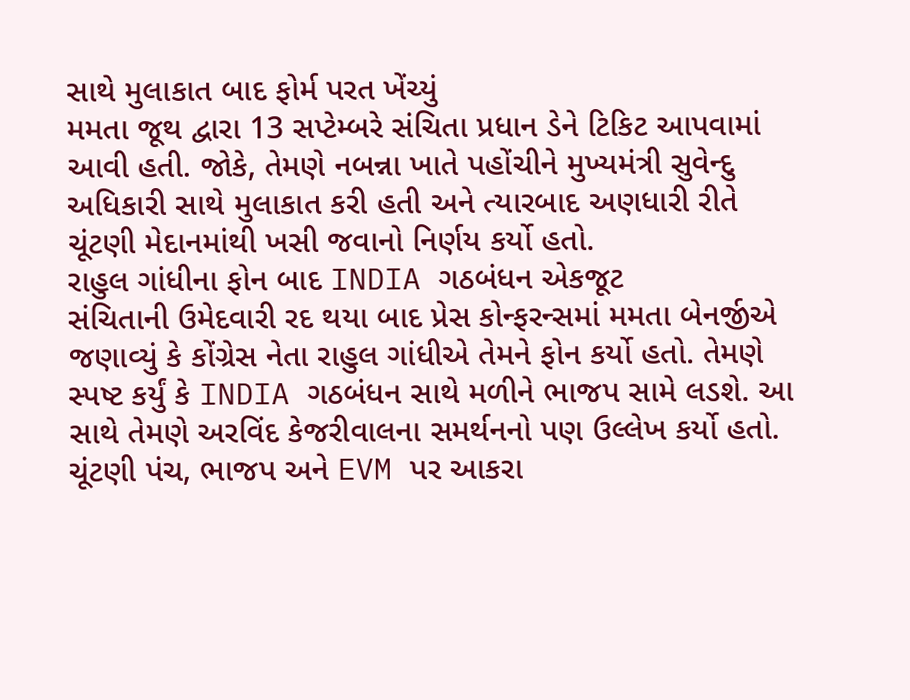સાથે મુલાકાત બાદ ફોર્મ પરત ખેંચ્યું
મમતા જૂથ દ્વારા 13 સપ્ટેમ્બરે સંચિતા પ્રધાન ડેને ટિકિટ આપવામાં આવી હતી. જોકે, તેમણે નબન્ના ખાતે પહોંચીને મુખ્યમંત્રી સુવેન્દુ અધિકારી સાથે મુલાકાત કરી હતી અને ત્યારબાદ અણધારી રીતે ચૂંટણી મેદાનમાંથી ખસી જવાનો નિર્ણય કર્યો હતો.
રાહુલ ગાંધીના ફોન બાદ INDIA ગઠબંધન એકજૂટ
સંચિતાની ઉમેદવારી રદ થયા બાદ પ્રેસ કોન્ફરન્સમાં મમતા બેનર્જીએ જણાવ્યું કે કોંગ્રેસ નેતા રાહુલ ગાંધીએ તેમને ફોન કર્યો હતો. તેમણે સ્પષ્ટ કર્યું કે INDIA ગઠબંધન સાથે મળીને ભાજપ સામે લડશે. આ સાથે તેમણે અરવિંદ કેજરીવાલના સમર્થનનો પણ ઉલ્લેખ કર્યો હતો.
ચૂંટણી પંચ, ભાજપ અને EVM પર આકરા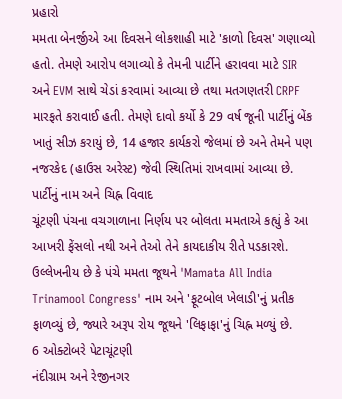પ્રહારો
મમતા બેનર્જીએ આ દિવસને લોકશાહી માટે 'કાળો દિવસ' ગણાવ્યો હતો. તેમણે આરોપ લગાવ્યો કે તેમની પાર્ટીને હરાવવા માટે SIR અને EVM સાથે ચેડાં કરવામાં આવ્યા છે તથા મતગણતરી CRPF મારફતે કરાવાઈ હતી. તેમણે દાવો કર્યો કે 29 વર્ષ જૂની પાર્ટીનું બેંક ખાતું સીઝ કરાયું છે, 14 હજાર કાર્યકરો જેલમાં છે અને તેમને પણ નજરકેદ (હાઉસ અરેસ્ટ) જેવી સ્થિતિમાં રાખવામાં આવ્યા છે.
પાર્ટીનું નામ અને ચિહ્ન વિવાદ
ચૂંટણી પંચના વચગાળાના નિર્ણય પર બોલતા મમતાએ કહ્યું કે આ આખરી ફેંસલો નથી અને તેઓ તેને કાયદાકીય રીતે પડકારશે. ઉલ્લેખનીય છે કે પંચે મમતા જૂથને 'Mamata All India Trinamool Congress' નામ અને 'ફૂટબોલ ખેલાડી'નું પ્રતીક ફાળવ્યું છે, જ્યારે અરૂપ રોય જૂથને 'લિફાફા'નું ચિહ્ન મળ્યું છે.
6 ઓક્ટોબરે પેટાચૂંટણી
નંદીગ્રામ અને રેજીનગર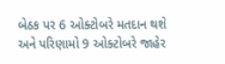બેઠક પર 6 ઓક્ટોબરે મતદાન થશે અને પરિણામો 9 ઓક્ટોબરે જાહેર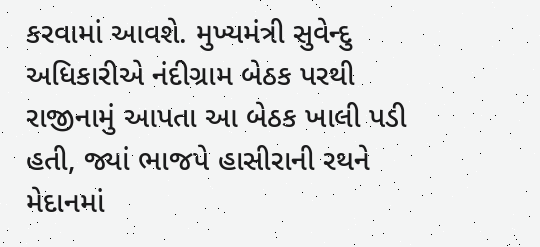કરવામાં આવશે. મુખ્યમંત્રી સુવેન્દુ અધિકારીએ નંદીગ્રામ બેઠક પરથી રાજીનામું આપતા આ બેઠક ખાલી પડી હતી, જ્યાં ભાજપે હાસીરાની રથને મેદાનમાં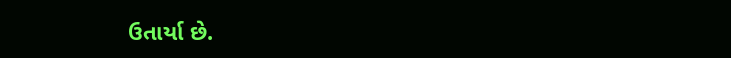ઉતાર્યા છે.